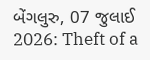બેંગલુરુ, 07 જુલાઈ 2026: Theft of a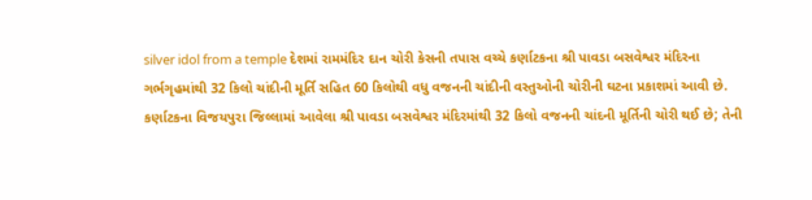silver idol from a temple દેશમાં રામમંદિર દાન ચોરી કેસની તપાસ વચ્ચે કર્ણાટકના શ્રી પાવડા બસવેશ્વર મંદિરના ગર્ભગૃહમાંથી 32 કિલો ચાંદીની મૂર્તિ સહિત 60 કિલોથી વધુ વજનની ચાંદીની વસ્તુઓની ચોરીની ઘટના પ્રકાશમાં આવી છે.
કર્ણાટકના વિજયપુરા જિલ્લામાં આવેલા શ્રી પાવડા બસવેશ્વર મંદિરમાંથી 32 કિલો વજનની ચાંદની મૂર્તિની ચોરી થઈ છે; તેની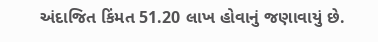અંદાજિત કિંમત 51.20 લાખ હોવાનું જણાવાયું છે.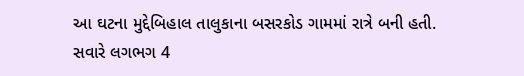આ ઘટના મુદ્દેબિહાલ તાલુકાના બસરકોડ ગામમાં રાત્રે બની હતી.
સવારે લગભગ 4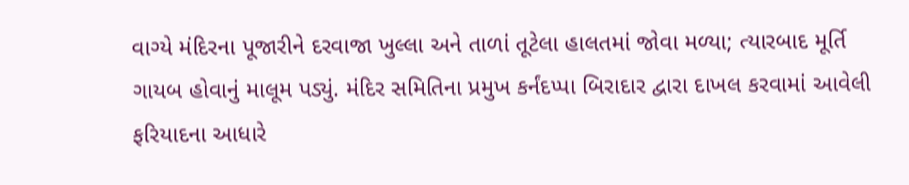વાગ્યે મંદિરના પૂજારીને દરવાજા ખુલ્લા અને તાળાં તૂટેલા હાલતમાં જોવા મળ્યા; ત્યારબાદ મૂર્તિ ગાયબ હોવાનું માલૂમ પડ્યું. મંદિર સમિતિના પ્રમુખ કર્નંદપ્પા બિરાદાર દ્વારા દાખલ કરવામાં આવેલી ફરિયાદના આધારે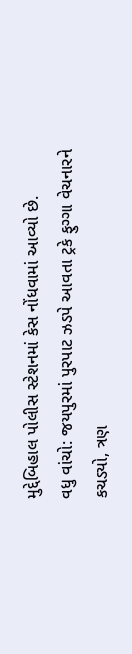મુદ્દેબિહાલ પોલીસ સ્ટેશનમાં કેસ નોંધવામાં આવ્યો છે.
વધુ વાંચો: જયપુરમાં પુરપાટ ઝડપે આવતા ટ્રકે ફુગ્ગા વેચનારને કચડ્યો, ત્રણ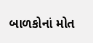બાળકોનાં મોત